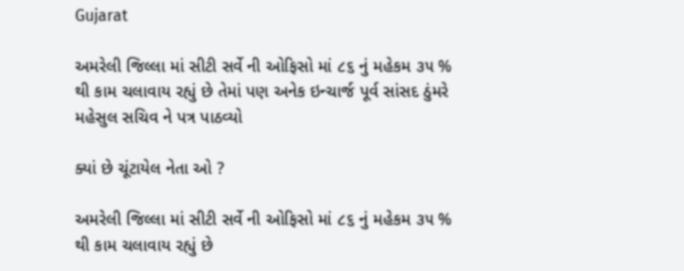Gujarat

અમરેલી જિલ્લા માં સીટી સર્વે ની ઓફિસો માં ૮૬ નું મહેકમ ૩૫ % થી કામ ચલાવાય રહ્યું છે તેમાં પણ અનેક ઇન્ચાર્જ પૂર્વ સાંસદ ઠુંમરે મહેસુલ સચિવ ને પત્ર પાઠવ્યો

ક્યાં છે ચૂંટાયેલ નેતા ઓ ?

અમરેલી જિલ્લા માં સીટી સર્વે ની ઓફિસો માં ૮૬ નું મહેકમ ૩૫ % થી કામ ચલાવાય રહ્યું છે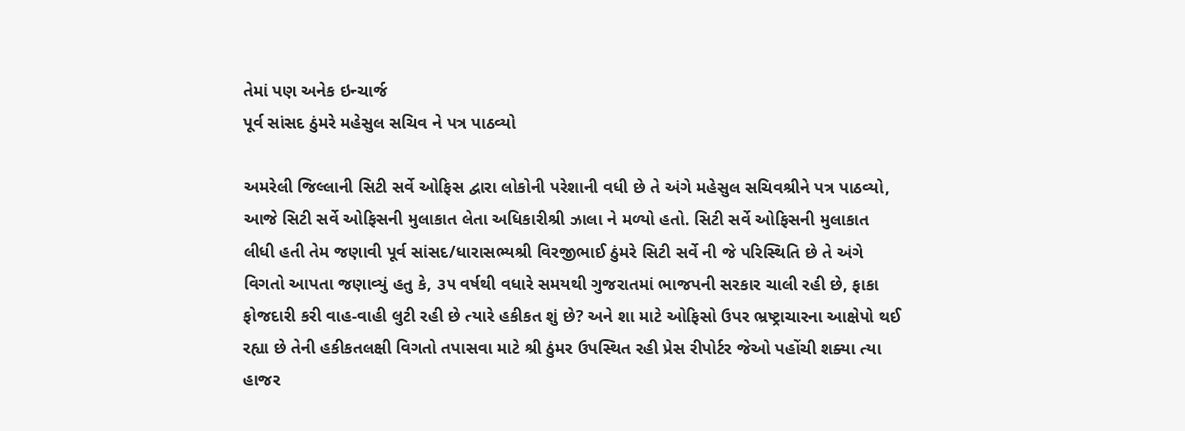તેમાં પણ અનેક ઇન્ચાર્જ
પૂર્વ સાંસદ ઠુંમરે મહેસુલ સચિવ ને પત્ર પાઠવ્યો

અમરેલી જિલ્લાની સિટી સર્વે ઓફિસ દ્વારા લોકોની પરેશાની વધી છે તે અંગે મહેસુલ સચિવશ્રીને પત્ર પાઠવ્યો, આજે સિટી સર્વે ઓફિસની મુલાકાત લેતા અધિકારીશ્રી ઝાલા ને મળ્યો હતો. સિટી સર્વે ઓફિસની મુલાકાત લીધી હતી તેમ જણાવી પૂર્વ સાંસદ/ધારાસભ્યશ્રી વિરજીભાઈ ઠુંમરે સિટી સર્વે ની જે પરિસ્થિતિ છે તે અંગે વિગતો આપતા જણાવ્યું હતુ કે, ૩૫ વર્ષથી વધારે સમયથી ગુજરાતમાં ભાજપની સરકાર ચાલી રહી છે, ફાકા ફોજદારી કરી વાહ-વાહી લુટી રહી છે ત્યારે હકીકત શું છે? અને શા માટે ઓફિસો ઉપર ભ્રષ્ટ્રાચારના આક્ષેપો થઈ રહ્યા છે તેની હકીકતલક્ષી વિગતો તપાસવા માટે શ્રી ઠુંમર ઉપસ્થિત રહી પ્રેસ રીપોર્ટર જેઓ પહોંચી શક્યા ત્યા હાજર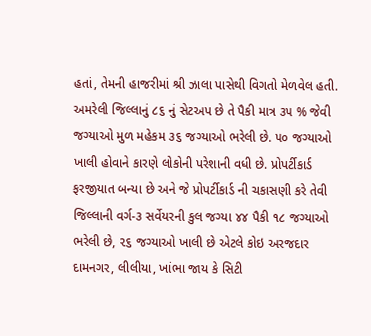હતાં, તેમની હાજરીમાં શ્રી ઝાલા પાસેથી વિગતો મેળવેલ હતી. અમરેલી જિલ્લાનું ૮૬ નું સેટઅપ છે તે પૈકી માત્ર ૩૫ % જેવી જગ્યાઓ મુળ મહેકમ ૩૬ જગ્યાઓ ભરેલી છે. ૫૦ જગ્યાઓ ખાલી હોવાને કારણે લોકોની પરેશાની વધી છે. પ્રોપર્ટીકાર્ડ ફરજીયાત બન્યા છે અને જે પ્રોપર્ટીકાર્ડ ની ચકાસણી કરે તેવી જિલ્લાની વર્ગ-૩ સર્વેયરની કુલ જગ્યા ૪૪ પૈકી ૧૮ જગ્યાઓ ભરેલી છે, ૨૬ જગ્યાઓ ખાલી છે એટલે કોઇ અરજદાર દામનગર, લીલીયા, ખાંભા જાય કે સિટી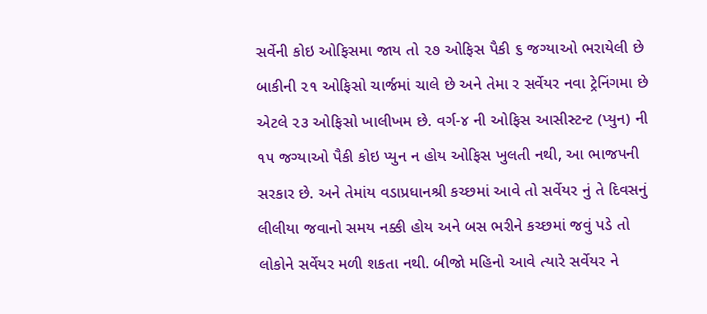સર્વેની કોઇ ઓફિસમા જાય તો ૨૭ ઓફિસ પૈકી ૬ જગ્યાઓ ભરાયેલી છે બાકીની ૨૧ ઓફિસો ચાર્જમાં ચાલે છે અને તેમા ર સર્વેયર નવા ટ્રેનિંગમા છે એટલે ૨૩ ઓફિસો ખાલીખમ છે. વર્ગ-૪ ની ઓફિસ આસીસ્ટન્ટ (પ્યુન) ની ૧૫ જગ્યાઓ પૈકી કોઇ પ્યુન ન હોય ઓફિસ ખુલતી નથી, આ ભાજપની સરકાર છે. અને તેમાંય વડાપ્રધાનશ્રી કચ્છમાં આવે તો સર્વેયર નું તે દિવસનું લીલીયા જવાનો સમય નક્કી હોય અને બસ ભરીને કચ્છમાં જવું પડે તો લોકોને સર્વેયર મળી શકતા નથી. બીજો મહિનો આવે ત્યારે સર્વેયર ને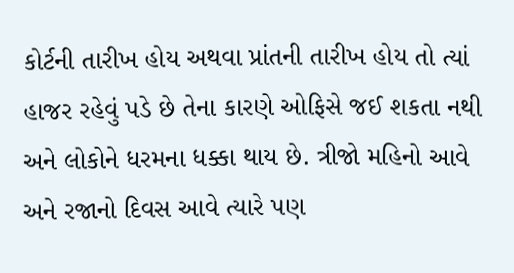કોર્ટની તારીખ હોય અથવા પ્રાંતની તારીખ હોય તો ત્યાં હાજર રહેવું પડે છે તેના કારણે ઓફિસે જઈ શકતા નથી અને લોકોને ધરમના ધક્કા થાય છે. ત્રીજો મહિનો આવે અને રજાનો દિવસ આવે ત્યારે પણ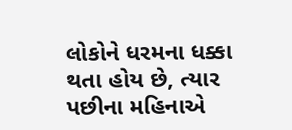લોકોને ધરમના ધક્કા થતા હોય છે, ત્યાર પછીના મહિનાએ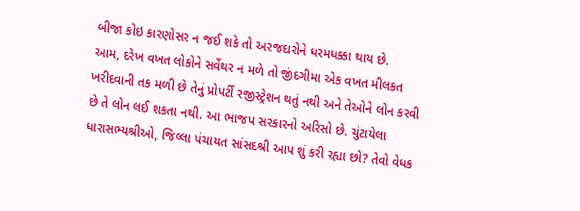બીજા કોઇ કારણોસર ન જઈ શકે તો અરજદારોને ધરમધક્કા થાય છે.
આમ, દરેખ વખત લોકોને સર્વેથર ન મળે તો જીંદગીમા એક વખત મીલકત ખરીદવાની તક મળી છે તેનું પ્રોપર્ટી રજીસ્ટ્રેશન થતું નથી અને તેઓને લોન કરવી છે તે લોન લઈ શકતા નથી. આ ભાજપ સરકારનો અરિસો છે. ચુંટાયેલા ધારાસભ્યશ્રીઓ, જિલ્લા પંચાયત સાંસદશ્રી આપ શું કરી રહ્યા છો? તેવો વેધક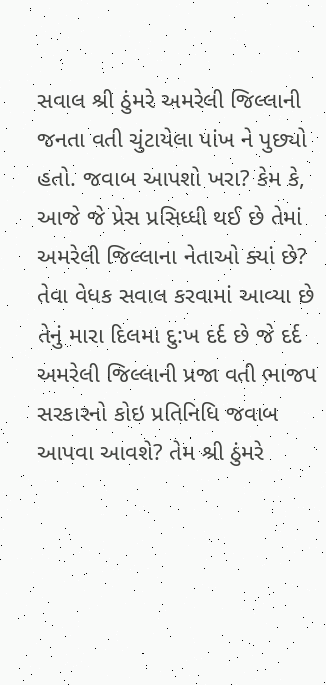સવાલ શ્રી ઠુંમરે અમરેલી જિલ્લાની જનતા વતી ચુંટાયેલા પાંખ ને પુછ્યો હતો. જવાબ આપશો ખરા? કેમ કે, આજે જે પ્રેસ પ્રસિધ્ધી થઈ છે તેમાં અમરેલી જિલ્લાના નેતાઓ ક્યાં છે? તેવા વેધક સવાલ કરવામાં આવ્યા છે તેનું મારા દિલમા દુ:ખ દર્દ છે જે દર્દ અમરેલી જિલ્લાની પ્રજા વતી ભાજપ સરકારનો કોઇ પ્રતિનિધિ જવાબ આપવા આવશે? તેમ શ્રી ઠુંમરે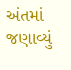અંતમાં જણાવ્યું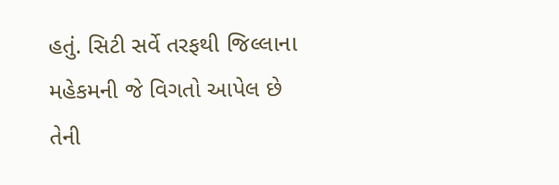હતું. સિટી સર્વે તરફથી જિલ્લાના મહેકમની જે વિગતો આપેલ છે તેની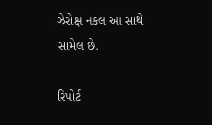ઝેરોક્ષ નકલ આ સાથે સામેલ છે.

રિપોર્ટ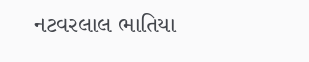નટવરલાલ ભાતિયા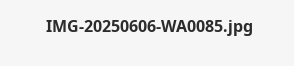IMG-20250606-WA0085.jpg